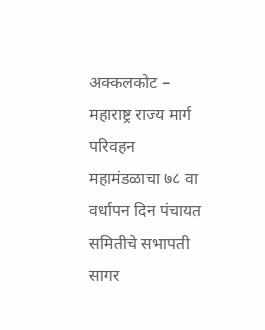अक्कलकोट – महाराष्ट्र राज्य मार्ग परिवहन महामंडळाचा ७८ वा वर्धापन दिन पंचायत समितीचे सभापती सागर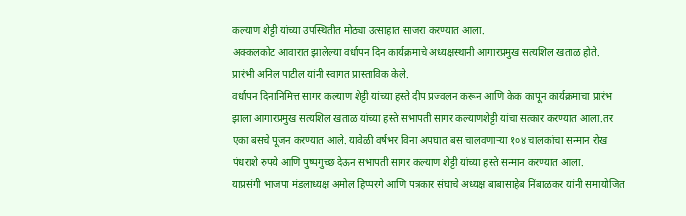कल्याण शेट्टी यांच्या उपस्थितीत मोठ्या उत्साहात साजरा करण्यात आला.
अक्कलकोट आवारात झालेल्या वर्धापन दिन कार्यक्रमाचे अध्यक्षस्थानी आगारप्रमुख सत्यशिल खताळ होते.
प्रारंभी अनिल पाटील यांनी स्वागत प्रास्ताविक केले.
वर्धापन दिनानिमित्त सागर कल्याण शेट्टी यांच्या हस्ते दीप प्रज्वलन करून आणि केक कापून कार्यक्रमाचा प्रारंभ झाला आगारप्रमुख सत्यशिल खताळ यांच्या हस्ते सभापती सागर कल्याणशेट्टी यांचा सत्कार करण्यात आला.तर एका बसचे पूजन करण्यात आले. यावेळी वर्षभर विना अपघात बस चालवणाऱ्या १०४ चालकांचा सन्मान रोख पंधराशे रुपये आणि पुष्पगुच्छ देऊन सभापती सागर कल्याण शेट्टी यांच्या हस्ते सन्मान करण्यात आला.
याप्रसंगी भाजपा मंडलाध्यक्ष अमोल हिप्परगे आणि पत्रकार संघाचे अध्यक्ष बाबासाहेब निंबाळकर यांनी समायोजित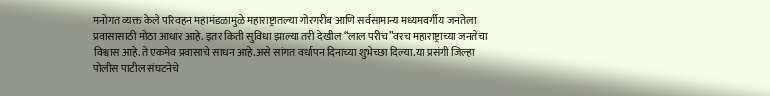मनोगत व्यक्त केले परिवहन महामंडळामुळे महाराष्ट्रातल्या गोरगरीब आणि सर्वसामान्य मध्यमवर्गीय जनतेला प्रवासासाठी मोठा आधार आहे. इतर किती सुविधा झाल्या तरी देखील “लाल परीच”वरच महाराष्ट्राच्या जनतेचा विश्वास आहे.ते एकमेव प्रवासाचे साधन आहे.असे सांगत वर्धापन दिनाच्या शुभेच्छा दिल्या.या प्रसंगी जिल्हा पोलीस पाटील संघटनेचे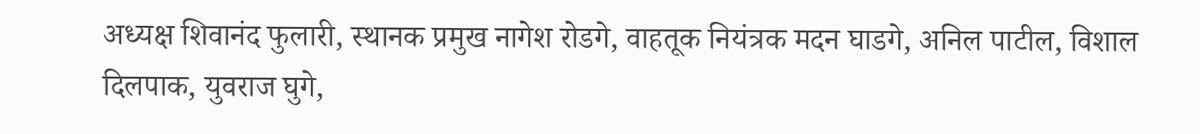अध्यक्ष शिवानंद फुलारी, स्थानक प्रमुख नागेश रोडगे, वाहतूक नियंत्रक मदन घाडगे, अनिल पाटील, विशाल दिलपाक, युवराज घुगे,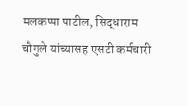मलकप्पा पाटील, सिद्धाराम चौगुले यांच्यासह एसटी कर्मचारी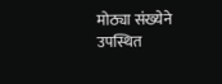मोठ्या संख्येने उपस्थित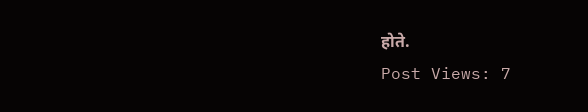होते.
Post Views: 7